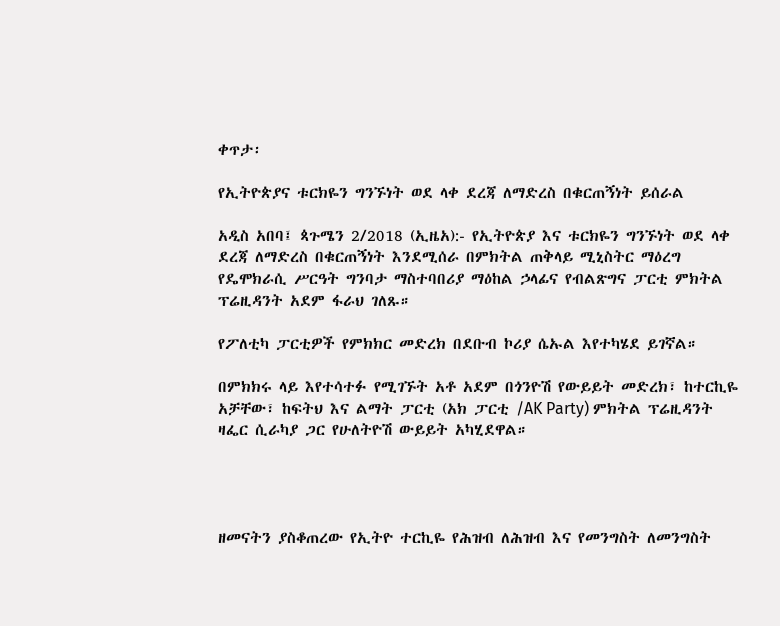ቀጥታ፡

የኢትዮጵያና ቱርክዬን ግንኙነት ወደ ላቀ ደረጃ ለማድረስ በቁርጠኝነት ይሰራል

አዲስ አበባ፤ ጳጉሜን 2/2018 (ኢዜአ):- የኢትዮጵያ እና ቱርክዬን ግንኙነት ወደ ላቀ ደረጃ ለማድረስ በቁርጠኝነት እንደሚሰራ በምክትል ጠቅላይ ሚኒስትር ማዕረግ የዴሞክራሲ ሥርዓት ግንባታ ማስተባበሪያ ማዕከል ኃላፊና የብልጽግና ፓርቲ ምክትል ፕሬዚዳንት አደም ፋራህ ገለጹ።

የፖለቲካ ፓርቲዎች የምክክር መድረክ በደቡብ ኮሪያ ሴኡል እየተካሄደ ይገኛል።

በምክክሩ ላይ እየተሳተፉ የሚገኙት አቶ አደም በጎንዮሽ የውይይት መድረክ፣ ከተርኪዬ አቻቸው፣ ከፍትህ እና ልማት ፓርቲ (አክ ፓርቲ /AK Party) ምክትል ፕሬዚዳንት ዛፌር ሲራካያ ጋር የሁለትዮሽ ውይይት አካሂደዋል።




ዘመናትን ያስቆጠረው የኢትዮ ተርኪዬ የሕዝብ ለሕዝብ እና የመንግስት ለመንግስት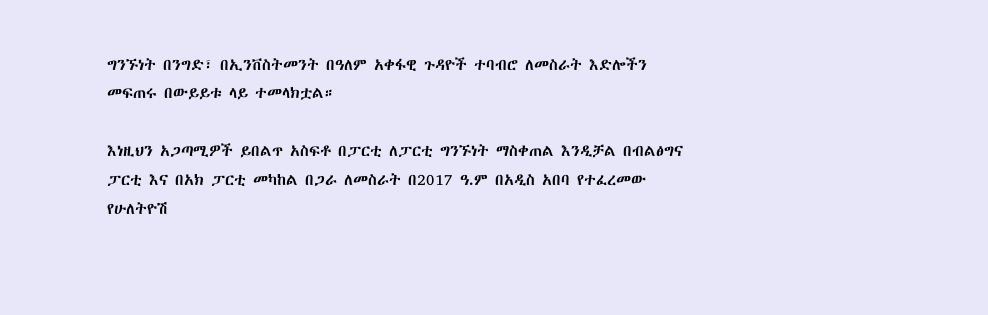ግንኙነት በንግድ፣ በኢንቨስትመንት በዓለም አቀፋዊ ጉዳዮች ተባብሮ ለመስራት እድሎችን መፍጠሩ በውይይቱ ላይ ተመላክቷል።

እነዚህን አጋጣሚዎች ይበልጥ አስፍቶ በፓርቲ ለፓርቲ ግንኙነት ማስቀጠል እንዲቻል በብልፅግና ፓርቲ እና በአክ ፓርቲ መካከል በጋራ ለመስራት በ2017 ዓ.ም በአዲስ አበባ የተፈረመው የሁለትዮሽ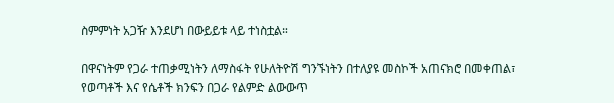ስምምነት አጋዥ እንደሆነ በውይይቱ ላይ ተነስቷል።

በዋናነትም የጋራ ተጠቃሚነትን ለማስፋት የሁለትዮሽ ግንኙነትን በተለያዩ መስኮች አጠናክሮ በመቀጠል፣ የወጣቶች እና የሴቶች ክንፍን በጋራ የልምድ ልውውጥ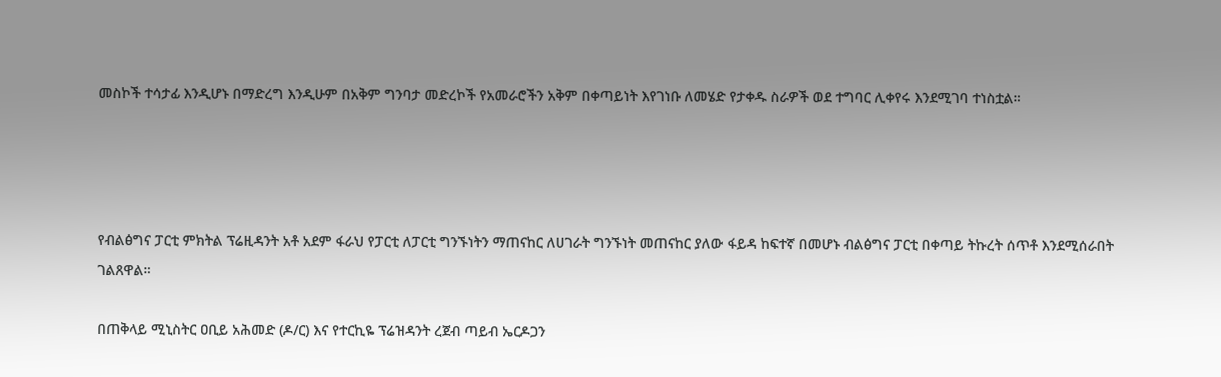መስኮች ተሳታፊ እንዲሆኑ በማድረግ እንዲሁም በአቅም ግንባታ መድረኮች የአመራሮችን አቅም በቀጣይነት እየገነቡ ለመሄድ የታቀዱ ስራዎች ወደ ተግባር ሊቀየሩ እንደሚገባ ተነስቷል።




የብልፅግና ፓርቲ ምክትል ፕሬዚዳንት አቶ አደም ፋራህ የፓርቲ ለፓርቲ ግንኙነትን ማጠናከር ለሀገራት ግንኙነት መጠናከር ያለው ፋይዳ ከፍተኛ በመሆኑ ብልፅግና ፓርቲ በቀጣይ ትኩረት ሰጥቶ እንደሚሰራበት ገልጸዋል።

በጠቅላይ ሚኒስትር ዐቢይ አሕመድ (ዶ/ር) እና የተርኪዬ ፕሬዝዳንት ረጀብ ጣይብ ኤርዶጋን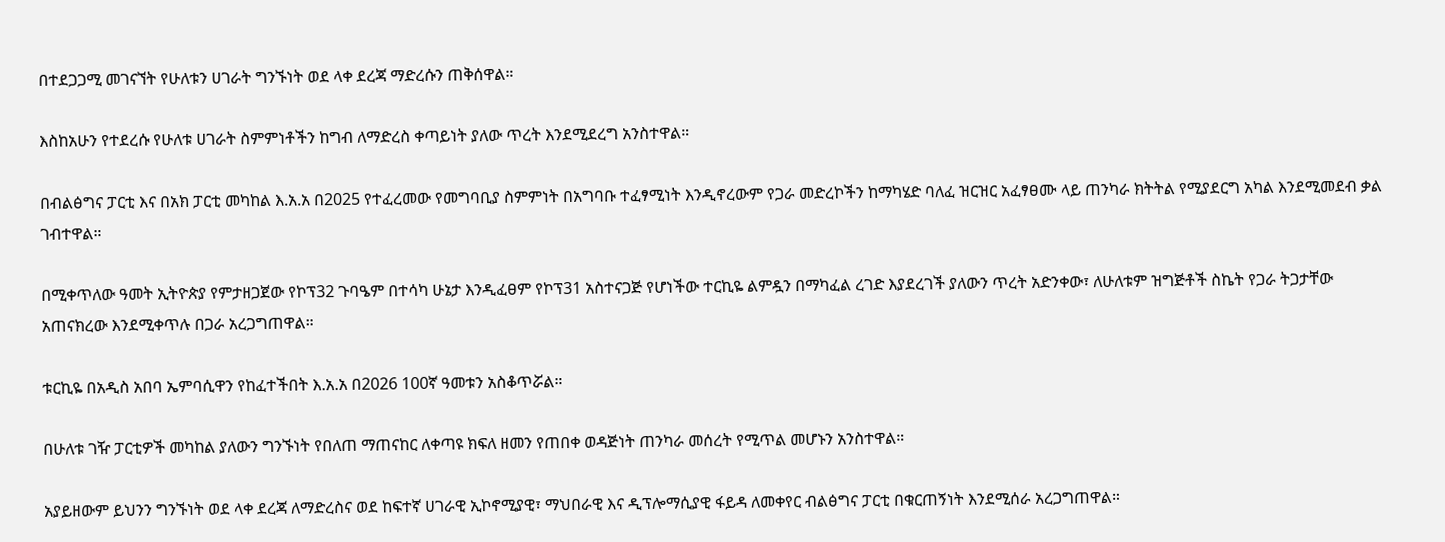በተደጋጋሚ መገናኘት የሁለቱን ሀገራት ግንኙነት ወደ ላቀ ደረጃ ማድረሱን ጠቅሰዋል።

እስከአሁን የተደረሱ የሁለቱ ሀገራት ስምምነቶችን ከግብ ለማድረስ ቀጣይነት ያለው ጥረት እንደሚደረግ አንስተዋል።

በብልፅግና ፓርቲ እና በአክ ፓርቲ መካከል እ.አ.አ በ2025 የተፈረመው የመግባቢያ ስምምነት በአግባቡ ተፈፃሚነት እንዲኖረውም የጋራ መድረኮችን ከማካሄድ ባለፈ ዝርዝር አፈፃፀሙ ላይ ጠንካራ ክትትል የሚያደርግ አካል እንደሚመደብ ቃል ገብተዋል።

በሚቀጥለው ዓመት ኢትዮጵያ የምታዘጋጀው የኮፕ32 ጉባዔም በተሳካ ሁኔታ እንዲፈፀም የኮፕ31 አስተናጋጅ የሆነችው ተርኪዬ ልምዷን በማካፈል ረገድ እያደረገች ያለውን ጥረት አድንቀው፣ ለሁለቱም ዝግጅቶች ስኬት የጋራ ትጋታቸው አጠናክረው እንደሚቀጥሉ በጋራ አረጋግጠዋል።

ቱርኪዬ በአዲስ አበባ ኤምባሲዋን የከፈተችበት እ.አ.አ በ2026 100ኛ ዓመቱን አስቆጥሯል።

በሁለቱ ገዥ ፓርቲዎች መካከል ያለውን ግንኙነት የበለጠ ማጠናከር ለቀጣዩ ክፍለ ዘመን የጠበቀ ወዳጅነት ጠንካራ መሰረት የሚጥል መሆኑን አንስተዋል።

አያይዘውም ይህንን ግንኙነት ወደ ላቀ ደረጃ ለማድረስና ወደ ከፍተኛ ሀገራዊ ኢኮኖሚያዊ፣ ማህበራዊ እና ዲፕሎማሲያዊ ፋይዳ ለመቀየር ብልፅግና ፓርቲ በቁርጠኝነት እንደሚሰራ አረጋግጠዋል።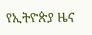የኢትዮጵያ ዜና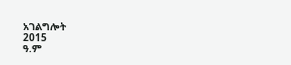አገልግሎት
2015
ዓ.ም